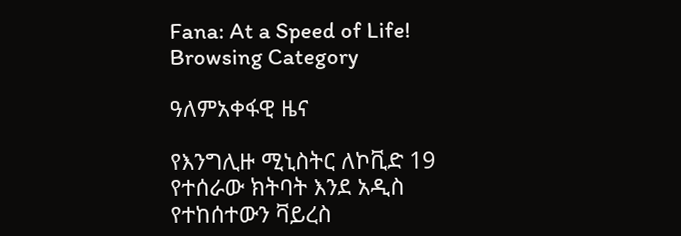Fana: At a Speed of Life!
Browsing Category

ዓለምአቀፋዊ ዜና

የእንግሊዙ ሚኒስትር ለኮቪድ 19 የተሰራው ክትባት እንደ አዲስ የተከሰተውን ቫይረስ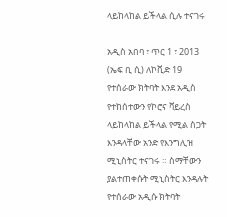ላይከላከል ይችላል ሲሉ ተናገሩ

አዲስ አበባ ፣ ጥር 1 ፣ 2013 (ኤፍ ቢ ሲ) ለኮቪድ 19 የተሰራው ክትባት እንደ አዲስ የተከሰተውን የኮሮና ቫይረስ ላይከላከል ይችላል የሚል ስጋት እንዳላቸው አንድ የእንግሊዝ ሚኒስትር ተናገሩ ። ስማቸውን ያልተጠቀሱት ሚኒስትር እንዳሉት የተሰራው አዲሱ ክትባት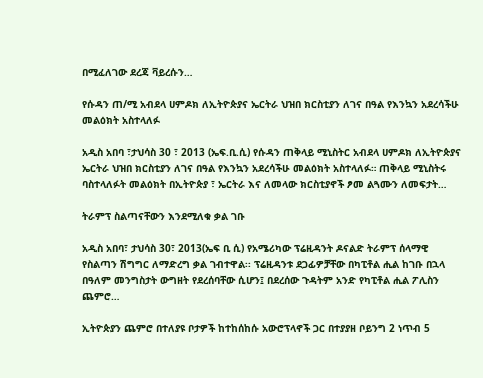በሚፈለገው ደረጃ ቫይረሱን…

የሱዳን ጠ/ሚ አብደላ ሀምዶክ ለኢትዮጵያና ኤርትራ ህዝበ ክርስቲያን ለገና በዓል የእንኳን አደረሳችሁ መልዕክት አስተላለፉ

አዲስ አበባ ፣ታህሳስ 30 ፣ 2013 (ኤፍ.ቢ.ሲ) የሱዳን ጠቅላይ ሚኒስትር አብደላ ሀምዶክ ለኢትዮጵያና ኤርትራ ህዝበ ክርስቲያን ለገና በዓል የእንኳን አደረሳችሁ መልዕክት አስተላለፉ። ጠቅላይ ሚኒስትሩ ባስተላለፉት መልዕክት በኢትዮጵያ ፣ ኤርትራ እና ለመላው ክርስቲያኖች ፆመ ልጓሙን ለመፍታት…

ትራምፕ ስልጣናቸውን እንደሚለቁ ቃል ገቡ

አዲስ አበባ፣ ታህሳስ 30፣ 2013(ኤፍ ቢ ሲ) የአሜሪካው ፕሬዚዳንት ዶናልድ ትራምፕ ሰላማዊ የስልጣን ሽግግር ለማድረግ ቃል ገብተዋል፡፡ ፕሬዚዳንቱ ደጋፊዎቻቸው በካፒቶል ሒል ከገቡ በኋላ በዓለም መንግስታት ውግዘት የደረሰባቸው ሲሆን፤ በደረሰው ጉዳትም አንድ የካፒቶል ሒል ፖሊስን ጨምሮ…

ኢትዮጵያን ጨምሮ በተለያዩ ቦታዎች ከተከሰከሱ አውሮፕላኖች ጋር በተያያዘ ቦይንግ 2 ነጥብ 5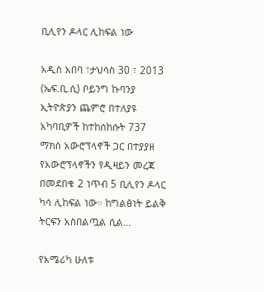ቢሊየን ዶላር ሊከፍል ነው

አዲስ አበባ ፣ታህሳስ 30 ፣ 2013 (ኤፍ.ቢ.ሲ) ቦይንግ ኩባንያ ኢትዮጵያን ጨምሮ በተለያዩ አካባቢዎች ከተከሰከሱት 737 ማክስ አውሮፕላኖች ጋር በተያያዘ የአውሮፕላኖችን የዲዛይን መረጃ በመደበቁ 2 ነጥብ 5 ቢሊየን ዶላር ካሳ ሊከፍል ነው። ከግልፅነት ይልቅ ትርፍን አስበልጧል ሲል…

የአሜሪካ ሁለቱ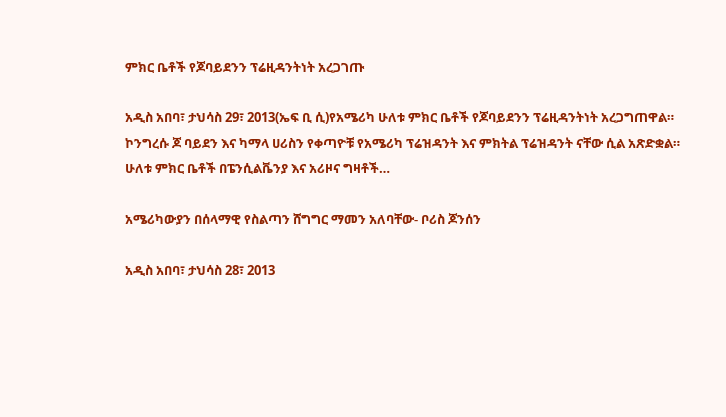ምክር ቤቶች የጆባይደንን ፕሬዚዳንትነት አረጋገጡ

አዲስ አበባ፣ ታህሳስ 29፣ 2013(ኤፍ ቢ ሲ)የአሜሪካ ሁለቱ ምክር ቤቶች የጆባይደንን ፕሬዚዳንትነት አረጋግጠዋል። ኮንግረሱ ጆ ባይደን እና ካማላ ሀሪስን የቀጣዮቹ የአሜሪካ ፕሬዝዳንት እና ምክትል ፕሬዝዳንት ናቸው ሲል አጽድቋል። ሁለቱ ምክር ቤቶች በፔንሲልቬንያ እና አሪዞና ግዛቶች…

አሜሪካውያን በሰላማዊ የስልጣን ሸግግር ማመን አለባቸው- ቦሪስ ጆንሰን

አዲስ አበባ፣ ታህሳስ 28፣ 2013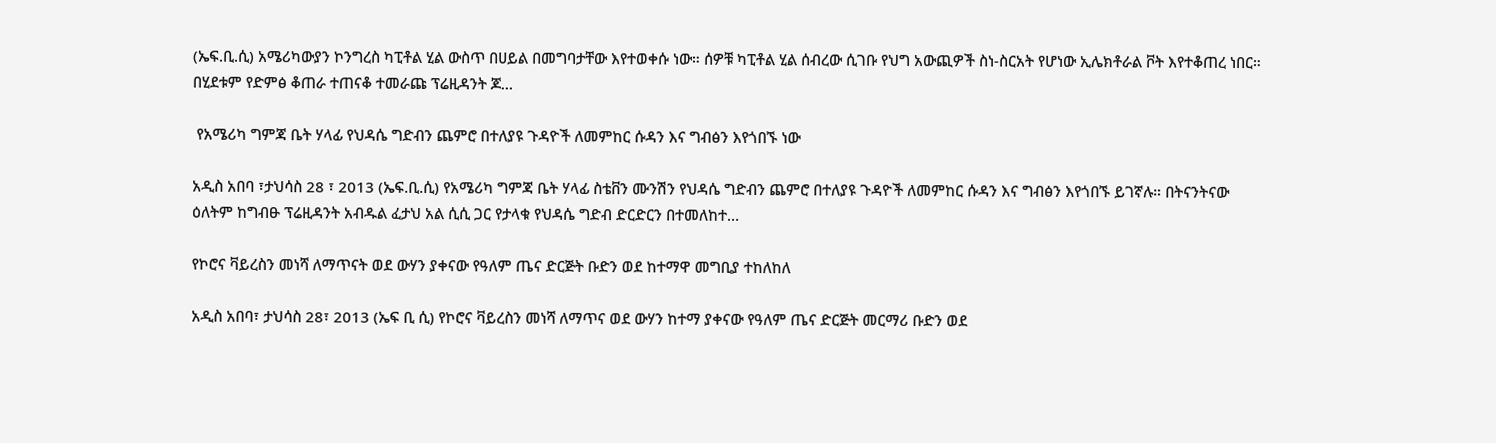(ኤፍ.ቢ.ሲ) አሜሪካውያን ኮንግረስ ካፒቶል ሂል ውስጥ በሀይል በመግባታቸው እየተወቀሱ ነው። ሰዎቹ ካፒቶል ሂል ሰብረው ሲገቡ የህግ አውጪዎች ስነ-ስርአት የሆነው ኢሌክቶራል ቮት እየተቆጠረ ነበር። በሂደቱም የድምፅ ቆጠራ ተጠናቆ ተመራጩ ፕሬዚዳንት ጆ…

 የአሜሪካ ግምጃ ቤት ሃላፊ የህዳሴ ግድብን ጨምሮ በተለያዩ ጉዳዮች ለመምከር ሱዳን እና ግብፅን እየጎበኙ ነው

አዲስ አበባ ፣ታህሳስ 28 ፣ 2013 (ኤፍ.ቢ.ሲ) የአሜሪካ ግምጃ ቤት ሃላፊ ስቴቨን ሙንሽን የህዳሴ ግድብን ጨምሮ በተለያዩ ጉዳዮች ለመምከር ሱዳን እና ግብፅን እየጎበኙ ይገኛሉ። በትናንትናው ዕለትም ከግብፁ ፕሬዚዳንት አብዱል ፈታህ አል ሲሲ ጋር የታላቁ የህዳሴ ግድብ ድርድርን በተመለከተ…

የኮሮና ቫይረስን መነሻ ለማጥናት ወደ ውሃን ያቀናው የዓለም ጤና ድርጅት ቡድን ወደ ከተማዋ መግቢያ ተከለከለ

አዲስ አበባ፣ ታህሳስ 28፣ 2013 (ኤፍ ቢ ሲ) የኮሮና ቫይረስን መነሻ ለማጥና ወደ ውሃን ከተማ ያቀናው የዓለም ጤና ድርጅት መርማሪ ቡድን ወደ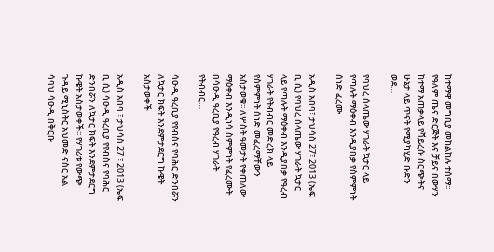ከተማዋ መግቢያ መከልከሉ ተሰማ፡፡ የዓለም ጤና ድርጅት እና ቻይና በውሃን ከተማ አጠቃላይ የቫይረሱ ስርጭትና ሁኔታ ላይ ጥናት የሚያካሂድ ቡድን ወደ…

የባህረ ሰላጤው ሃገራት ኳታር ላይ የጣሉት ማዕቀብ እንዲያበቃ የስምምነት ሰነድ ፈረሙ

አዲስ አበባ፣ ታህሳስ 27፣ 2013 (ኤፍ ቢ ሲ) የባህረ ሰላጤው ሃገራት ኳታር ላይ የጣሉት ማዕቀብ እንዲያበቃ የዓረብ ሃገራት የትብብር መድረክ ላይ የስምምነት ሰነድ መፈረማቸውን አስታወቁ፡፡ ለሦስት ዓመታት የቀጠለው ማዕቀብ እንዲነሳ ስምምነት የፈረሙት በሳዑዲ ዓረቢያ የዓረብ ሃገራት የትብብር…

ሳዑዲ ዓረቢያ የየብስና የባሕር ድንበሯን ለኳታር ክፍት እንደምታደርግ ኩዌት አስታወቀች

አዲስ አበባ ፣ ታህሳስ 27 ፣ 2013 (ኤፍ ቢ ሲ) ሳዑዲ ዓረቢያ የየብስና የባሕር ድንበሯን ለኳታር ክፍት እንደምታደርግ ኩዌት አስታወቀች፡፡ የሃገሪቱ የውጭ ጉዳይ ሚኒስትር አህመድ ናስር አል ሳባህ ሳዑዲ በቅርቡ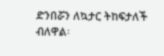ድንበሯን ለኳታር ትከፍታለች ብለዋል፡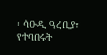፡ ሳዑዲ ዓረቢያ፣ የተባበሩት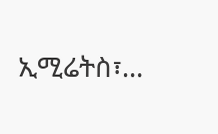ኢሚሬትስ፣…